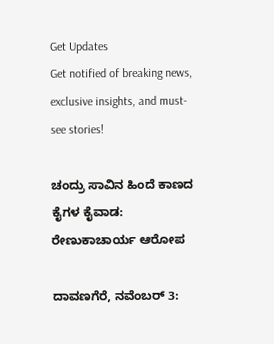Get Updates
Get notified of breaking news, exclusive insights, and must-see stories!

ಚಂದ್ರು ಸಾವಿನ ಹಿಂದೆ ಕಾಣದ ಕೈಗಳ ಕೈವಾಡ: ರೇಣುಕಾಚಾರ್ಯ ಆರೋಪ

ದಾವಣಗೆರೆ, ನವೆಂಬರ್ 3: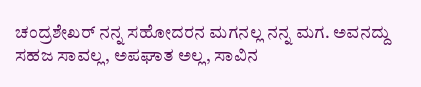ಚಂದ್ರಶೇಖರ್ ನನ್ನ ಸಹೋದರನ ಮಗನಲ್ಲ ನನ್ನ ಮಗ. ಅವನದ್ದು ಸಹಜ ಸಾವಲ್ಲ, ಅಪಘಾತ ಅಲ್ಲ, ಸಾವಿನ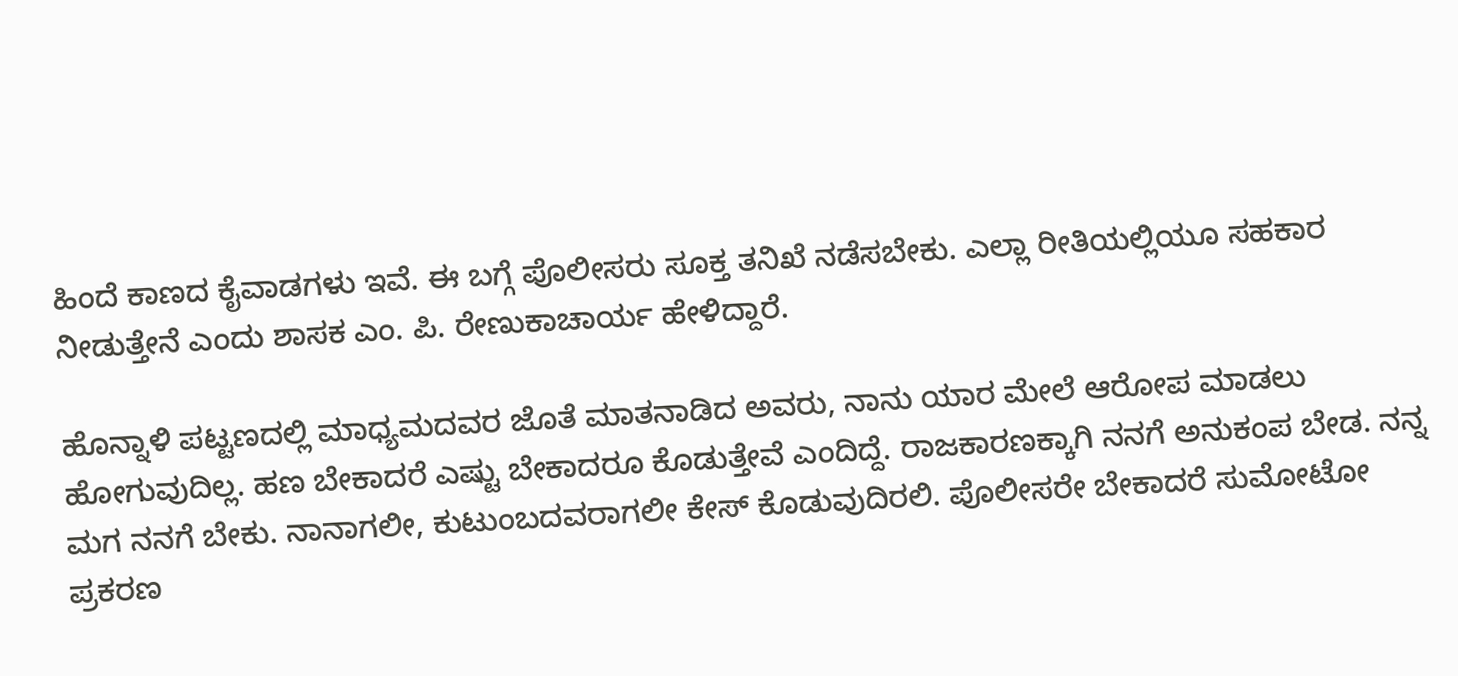ಹಿಂದೆ ಕಾಣದ ಕೈವಾಡಗಳು ಇವೆ. ಈ ಬಗ್ಗೆ ಪೊಲೀಸರು ಸೂಕ್ತ ತನಿಖೆ ನಡೆಸಬೇಕು. ಎಲ್ಲಾ ರೀತಿಯಲ್ಲಿಯೂ ಸಹಕಾರ ನೀಡುತ್ತೇನೆ ಎಂದು ಶಾಸಕ ಎಂ. ಪಿ. ರೇಣುಕಾಚಾರ್ಯ ಹೇಳಿದ್ದಾರೆ.

ಹೊನ್ನಾಳಿ ಪಟ್ಟಣದಲ್ಲಿ ಮಾಧ್ಯಮದವರ ಜೊತೆ ಮಾತನಾಡಿದ ಅವರು, ನಾನು ಯಾರ ಮೇಲೆ ಆರೋಪ ಮಾಡಲು ಹೋಗುವುದಿಲ್ಲ. ಹಣ ಬೇಕಾದರೆ ಎಷ್ಟು ಬೇಕಾದರೂ ಕೊಡುತ್ತೇವೆ ಎಂದಿದ್ದೆ. ರಾಜಕಾರಣಕ್ಕಾಗಿ ನನಗೆ ಅನುಕಂಪ ಬೇಡ. ನನ್ನ ಮಗ ನನಗೆ ಬೇಕು. ನಾನಾಗಲೀ, ಕುಟುಂಬದವರಾಗಲೀ ಕೇಸ್ ಕೊಡುವುದಿರಲಿ. ಪೊಲೀಸರೇ ಬೇಕಾದರೆ ಸುಮೋಟೋ ಪ್ರಕರಣ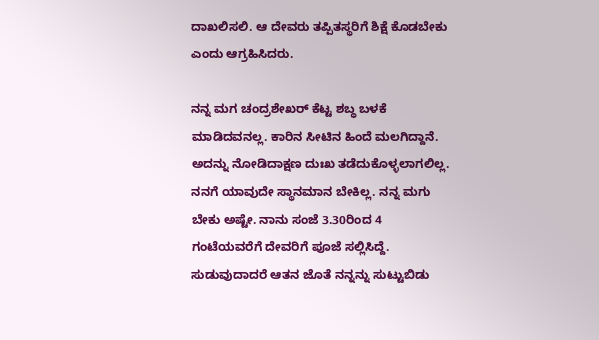ದಾಖಲಿಸಲಿ. ಆ ದೇವರು ತಪ್ಪಿತಸ್ಥರಿಗೆ ಶಿಕ್ಷೆ ಕೊಡಬೇಕು ಎಂದು ಆಗ್ರಹಿಸಿದರು.

ನನ್ನ ಮಗ ಚಂದ್ರಶೇಖರ್ ಕೆಟ್ಟ ಶಬ್ಧ ಬಳಕೆ ಮಾಡಿದವನಲ್ಲ. ಕಾರಿನ ಸೀಟಿನ ಹಿಂದೆ ಮಲಗಿದ್ದಾನೆ. ಅದನ್ನು ನೋಡಿದಾಕ್ಷಣ ದುಃಖ ತಡೆದುಕೊಳ್ಳಲಾಗಲಿಲ್ಲ. ನನಗೆ ಯಾವುದೇ ಸ್ಥಾನಮಾನ ಬೇಕಿಲ್ಲ. ನನ್ನ ಮಗು ಬೇಕು ಅಷ್ಟೇ. ನಾನು ಸಂಜೆ 3.30ರಿಂದ 4 ಗಂಟೆಯವರೆಗೆ ದೇವರಿಗೆ ಪೂಜೆ ಸಲ್ಲಿಸಿದ್ದೆ. ಸುಡುವುದಾದರೆ ಆತನ ಜೊತೆ ನನ್ನನ್ನು ಸುಟ್ಟುಬಿಡು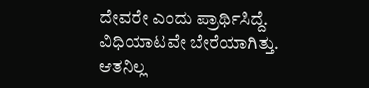ದೇವರೇ ಎಂದು ಪ್ರಾರ್ಥಿಸಿದ್ದೆ. ವಿಧಿಯಾಟವೇ ಬೇರೆಯಾಗಿತ್ತು. ಆತನಿಲ್ಲ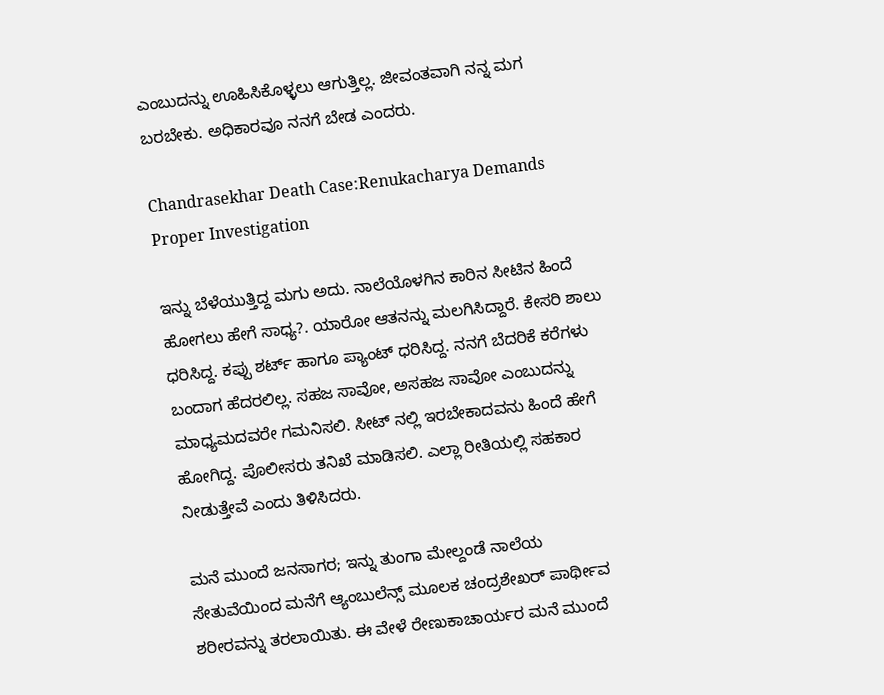ಎಂಬುದನ್ನು ಊಹಿಸಿಕೊಳ್ಳಲು ಆಗುತ್ತಿಲ್ಲ. ಜೀವಂತವಾಗಿ ನನ್ನ ಮಗ ಬರಬೇಕು. ಅಧಿಕಾರವೂ ನನಗೆ ಬೇಡ ಎಂದರು.

Chandrasekhar Death Case:Renukacharya Demands Proper Investigation

ಇನ್ನು ಬೆಳೆಯುತ್ತಿದ್ದ ಮಗು ಅದು. ನಾಲೆಯೊಳಗಿನ ಕಾರಿನ ಸೀಟಿನ ಹಿಂದೆ ಹೋಗಲು ಹೇಗೆ ಸಾಧ್ಯ?. ಯಾರೋ ಆತನನ್ನು ಮಲಗಿಸಿದ್ದಾರೆ. ಕೇಸರಿ ಶಾಲು ಧರಿಸಿದ್ದ. ಕಪ್ಪು ಶರ್ಟ್ ಹಾಗೂ ಪ್ಯಾಂಟ್ ಧರಿಸಿದ್ದ. ನನಗೆ ಬೆದರಿಕೆ ಕರೆಗಳು ಬಂದಾಗ ಹೆದರಲಿಲ್ಲ. ಸಹಜ ಸಾವೋ, ಅಸಹಜ ಸಾವೋ ಎಂಬುದನ್ನು ಮಾಧ್ಯಮದವರೇ ಗಮನಿಸಲಿ. ಸೀಟ್ ನಲ್ಲಿ ಇರಬೇಕಾದವನು ಹಿಂದೆ ಹೇಗೆ ಹೋಗಿದ್ದ. ಪೊಲೀಸರು ತನಿಖೆ ಮಾಡಿಸಲಿ. ಎಲ್ಲಾ ರೀತಿಯಲ್ಲಿ ಸಹಕಾರ ನೀಡುತ್ತೇವೆ ಎಂದು ತಿಳಿಸಿದರು.

ಮನೆ ಮುಂದೆ ಜನಸಾಗರ; ಇನ್ನು ತುಂಗಾ ಮೇಲ್ದಂಡೆ ನಾಲೆಯ ಸೇತುವೆಯಿಂದ ಮನೆಗೆ ಆ್ಯಂಬುಲೆನ್ಸ್ ಮೂಲಕ ಚಂದ್ರಶೇಖರ್ ಪಾರ್ಥೀವ ಶರೀರವನ್ನು ತರಲಾಯಿತು. ಈ ವೇಳೆ ರೇಣುಕಾಚಾರ್ಯರ ಮನೆ ಮುಂದೆ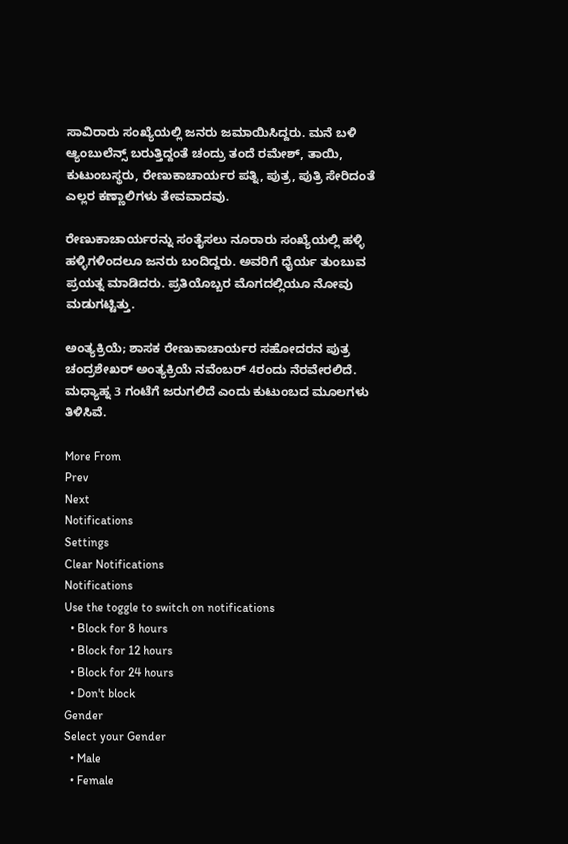ಸಾವಿರಾರು ಸಂಖ್ಯೆಯಲ್ಲಿ ಜನರು ಜಮಾಯಿಸಿದ್ದರು. ಮನೆ ಬಳಿ ಆ್ಯಂಬುಲೆನ್ಸ್ ಬರುತ್ತಿದ್ದಂತೆ ಚಂದ್ರು ತಂದೆ ರಮೇಶ್, ತಾಯಿ, ಕುಟುಂಬಸ್ಥರು, ರೇಣುಕಾಚಾರ್ಯರ ಪತ್ನಿ, ಪುತ್ರ, ಪುತ್ರಿ ಸೇರಿದಂತೆ ಎಲ್ಲರ ಕಣ್ಣಾಲಿಗಳು ತೇವವಾದವು.

ರೇಣುಕಾಚಾರ್ಯರನ್ನು ಸಂತೈಸಲು ನೂರಾರು ಸಂಖ್ಯೆಯಲ್ಲಿ ಹಳ್ಳಿ ಹಳ್ಳಿಗಳಿಂದಲೂ ಜನರು ಬಂದಿದ್ದರು. ಅವರಿಗೆ ಧೈರ್ಯ ತುಂಬುವ ಪ್ರಯತ್ನ ಮಾಡಿದರು. ಪ್ರತಿಯೊಬ್ಬರ ಮೊಗದಲ್ಲಿಯೂ ನೋವು ಮಡುಗಟ್ಟಿತ್ತು.

ಅಂತ್ಯಕ್ರಿಯೆ; ಶಾಸಕ ರೇಣುಕಾಚಾರ್ಯರ ಸಹೋದರನ ಪುತ್ರ ಚಂದ್ರಶೇಖರ್ ಅಂತ್ಯಕ್ರಿಯೆ ನವೆಂಬರ್ 4ರಂದು ನೆರವೇರಲಿದೆ. ಮಧ್ಯಾಹ್ನ 3 ಗಂಟೆಗೆ ಜರುಗಲಿದೆ ಎಂದು ಕುಟುಂಬದ ಮೂಲಗಳು ತಿಳಿಸಿವೆ.

More From
Prev
Next
Notifications
Settings
Clear Notifications
Notifications
Use the toggle to switch on notifications
  • Block for 8 hours
  • Block for 12 hours
  • Block for 24 hours
  • Don't block
Gender
Select your Gender
  • Male
  • Female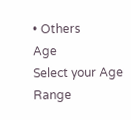• Others
Age
Select your Age Range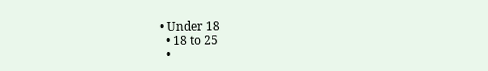• Under 18
  • 18 to 25
  •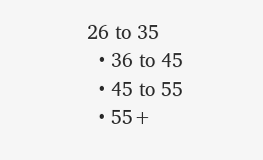26 to 35
  • 36 to 45
  • 45 to 55
  • 55+